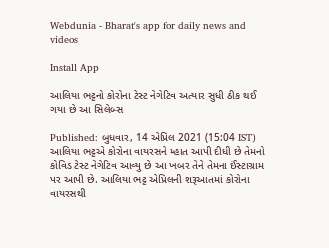Webdunia - Bharat's app for daily news and videos

Install App

આલિયા ભટ્ટનો કોરોના ટેસ્ટ નેગેટિવ અત્યાર સુધી ઠીક થઈ ગયા છે આ સિલેબ્સ

Published: બુધવાર, 14 એપ્રિલ 2021 (15:04 IST)
આલિયા ભટ્ટએ કોરોના વાયરસને મ્હાત આપી દીધી છે તેમનો કોવિડ ટેસ્ટ નેગેટિવ આવ્યુ છે આ ખબર તેને તેમના ઈંસ્ટાગ્રામ પર આપી છે. આલિયા ભટ્ટ એપ્રિલની શરૂઆતમાં કોરોના વાયરસથી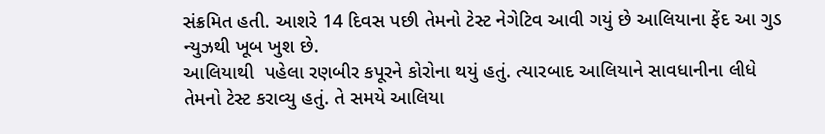સંક્રમિત હતી. આશરે 14 દિવસ પછી તેમનો ટેસ્ટ નેગેટિવ આવી ગયું છે આલિયાના ફેંદ આ ગુડ ન્યુઝથી ખૂબ ખુશ છે.
આલિયાથી  પહેલા રણબીર કપૂરને કોરોના થયું હતું. ત્યારબાદ આલિયાને સાવધાનીના લીધે તેમનો ટેસ્ટ કરાવ્યુ હતું. તે સમયે આલિયા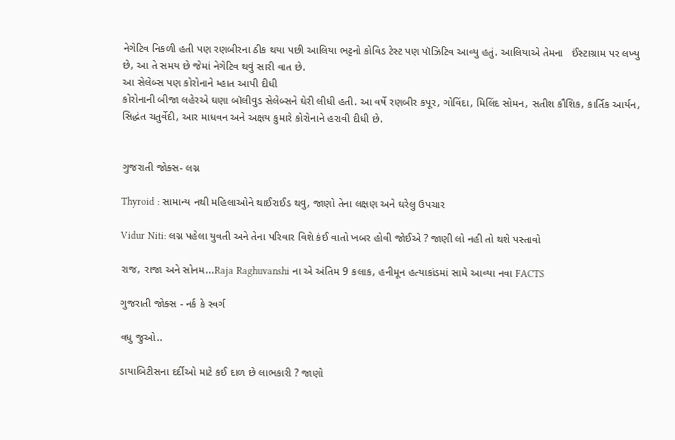નેગેટિવ નિકળી હતી પણ રણબીરના ઠીક થયા પછી આલિયા ભટ્ટનો કોવિડ ટેસ્ટ પણ પૉઝિટિવ આવ્યુ હતું. આલિયાએ તેમના   ઈંસ્ટાગ્રામ પર લખ્યુ છે, આ તે સમય છે જેમાં નેગેટિવ થવું સારી વાત છે.
આ સેલેબ્સ પણ કોરોનાને મ્હાત આપી દીધી
કોરોનાની બીજા લહેરએ ઘણા બૉલીવુડ સેલેબ્સને ઘેરી લીધી હતી. આ વર્ષે રણબીર કપૂર, ગોવિંદા, મિલિંદ સોમન, સતીશ કૌશિક, કાર્તિક આર્યન, સિદ્ધંત ચતુર્વેદી, આર માધવન અને અક્ષય કુમારે કોરોનાને હરાવી દીધી છે.


ગુજરાતી જોક્સ- લગ્ન

Thyroid : સામાન્ય નથી મહિલાઓને થાઈરાઈડ થવુ, જાણો તેના લક્ષણ અને ઘરેલુ ઉપચાર

Vidur Niti: લગ્ન પહેલા યુવતી અને તેના પરિવાર વિશે કંઈ વાતો ખબર હોવી જોઈએ ? જાણી લો નહી તો થશે પસ્તાવો

રાજ, રાજા અને સોનમ...Raja Raghuvanshi ના એ અંતિમ 9 કલાક, હનીમૂન હત્યાકાંડમાં સામે આવ્યા નવા FACTS

ગુજરાતી જોક્સ - નર્ક કે સ્વર્ગ

વધુ જુઓ..

ડાયાબિટીસના દર્દીઓ માટે કઈ દાળ છે લાભકારી ? જાણો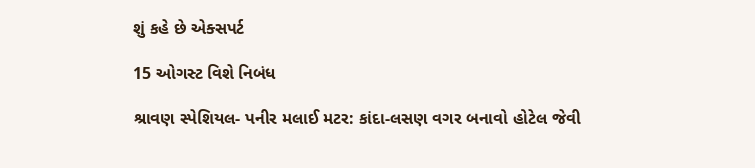શું કહે છે એક્સપર્ટ

15 ઓગસ્ટ વિશે નિબંધ

શ્રાવણ સ્પેશિયલ- પનીર મલાઈ મટર: કાંદા-લસણ વગર બનાવો હોટેલ જેવી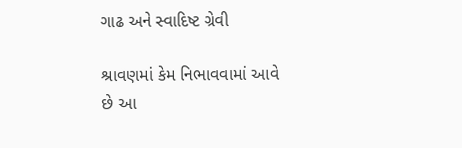ગાઢ અને સ્વાદિષ્ટ ગ્રેવી

શ્રાવણમાં કેમ નિભાવવામાં આવે છે આ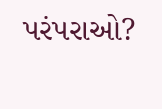પરંપરાઓ?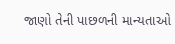જાણો તેની પાછળની માન્યતાઓ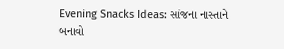Evening Snacks Ideas: સાંજના નાસ્તાને બનાવો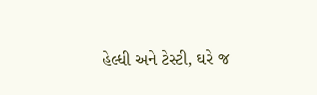હેલ્ધી અને ટેસ્ટી, ઘરે જ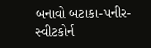બનાવો બટાકા-પનીર-સ્વીટકોર્ન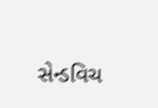સેન્ડવિચ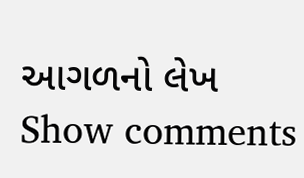આગળનો લેખ
Show comments